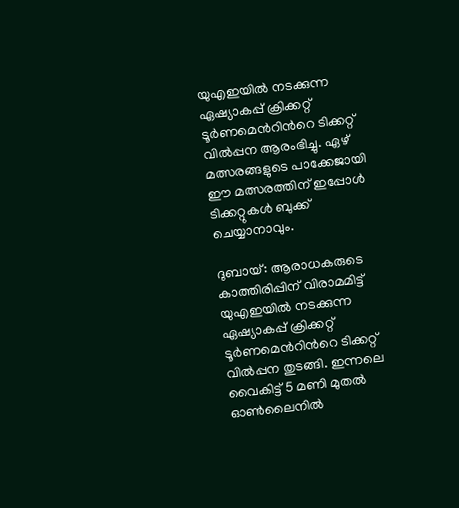യുഎഇയിൽ നടക്കുന്ന ഏഷ്യാകപ്പ് ക്രിക്കറ്റ് ടൂർണമെന്‍റിന്‍റെ ടിക്കറ്റ് വിൽപ്പന ആരംഭിച്ചു. ഏഴ് മത്സരങ്ങളുടെ പാക്കേജായി ഈ മത്സരത്തിന് ഇപ്പോള്‍ ടിക്കറ്റുകൾ ബുക്ക് ചെയ്യാനാവും.

ദുബായ്: ആരാധകരുടെ കാത്തിരിപ്പിന് വിരാമമിട്ട് യുഎഇയിൽ നടക്കുന്ന ഏഷ്യാകപ്പ് ക്രിക്കറ്റ് ടൂർണമെന്‍റിന്‍റെ ടിക്കറ്റ് വിൽപ്പന തുടങ്ങി. ഇന്നലെ വൈകിട്ട് 5 മണി മുതൽ ഓൺലൈനിൽ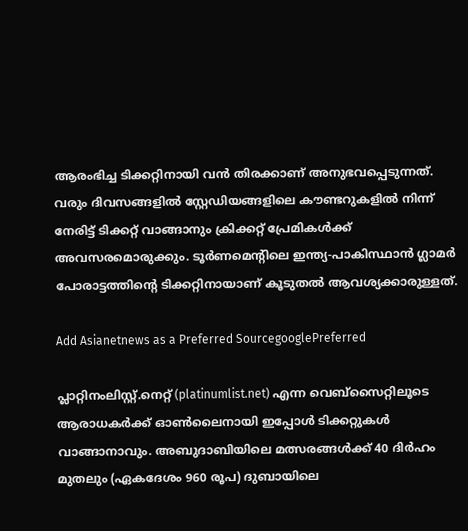ആരംഭിച്ച ടിക്കറ്റിനായി വൻ തിരക്കാണ് അനുഭവപ്പെടുന്നത്. വരും ദിവസങ്ങളില്‍ സ്റ്റേഡിയങ്ങളിലെ കൗണ്ടറുകളില്‍ നിന്ന് നേരിട്ട് ടിക്കറ്റ് വാങ്ങാനും ക്രിക്കറ്റ് പ്രേമികള്‍ക്ക് അവസരമൊരുക്കും. ടൂര്‍ണമെന്‍റിലെ ഇന്ത്യ-പാകിസ്ഥാന്‍ ഗ്ലാമര്‍ പോരാട്ടത്തിന്‍റെ ടിക്കറ്റിനായാണ് കൂടുതല്‍ ആവശ്യക്കാരുള്ളത്.

Add Asianetnews as a Preferred SourcegooglePreferred

പ്ലാറ്റിനംലിസ്റ്റ്.നെറ്റ് (platinumlist.net) എന്ന വെബ്സൈറ്റിലൂടെ ആരാധകര്‍ക്ക് ഓണ്‍ലൈനായി ഇപ്പോൾ ടിക്കറ്റുകള്‍ വാങ്ങാനാവും. അബുദാബിയിലെ മത്സരങ്ങള്‍ക്ക് 40 ദിര്‍ഹം മുതലും (ഏകദേശം 960 രൂപ) ദുബായിലെ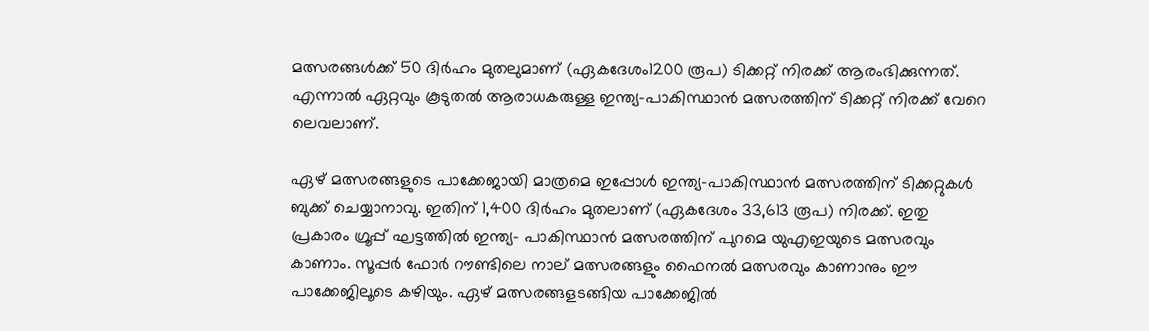മത്സരങ്ങള്‍ക്ക് 50 ദിര്‍ഹം മുതലുമാണ് (ഏകദേശം1200 രൂപ) ടിക്കറ്റ് നിരക്ക് ആരംഭിക്കുന്നത്. എന്നാല്‍ ഏറ്റവും കൂടുതല്‍ ആരാധകരുള്ള ഇന്ത്യ-പാകിസ്ഥാന്‍ മത്സരത്തിന് ടിക്കറ്റ് നിരക്ക് വേറെ ലെവലാണ്.

ഏഴ് മത്സരങ്ങളുടെ പാക്കേജായി മാത്രമെ ഇപ്പോള്‍ ഇന്ത്യ-പാകിസ്ഥാന്‍ മത്സരത്തിന് ടിക്കറ്റുകൾ ബുക്ക് ചെയ്യാനാവു. ഇതിന് 1,400 ദിര്‍ഹം മുതലാണ് (ഏകദേശം 33,613 രൂപ) നിരക്ക്. ഇതു പ്രകാരം ഗ്രൂപ്പ് ഘട്ടത്തില്‍ ഇന്ത്യ- പാകിസ്ഥാന്‍ മത്സരത്തിന് പുറമെ യുഎഇയുടെ മത്സരവും കാണാം. സൂപ്പര്‍ ഫോര്‍ റൗണ്ടിലെ നാല് മത്സരങ്ങളും ഫൈനല്‍ മത്സരവും കാണാനും ഈ പാക്കേജിലൂടെ കഴിയും. ഏഴ് മത്സരങ്ങളടങ്ങിയ പാക്കേജില്‍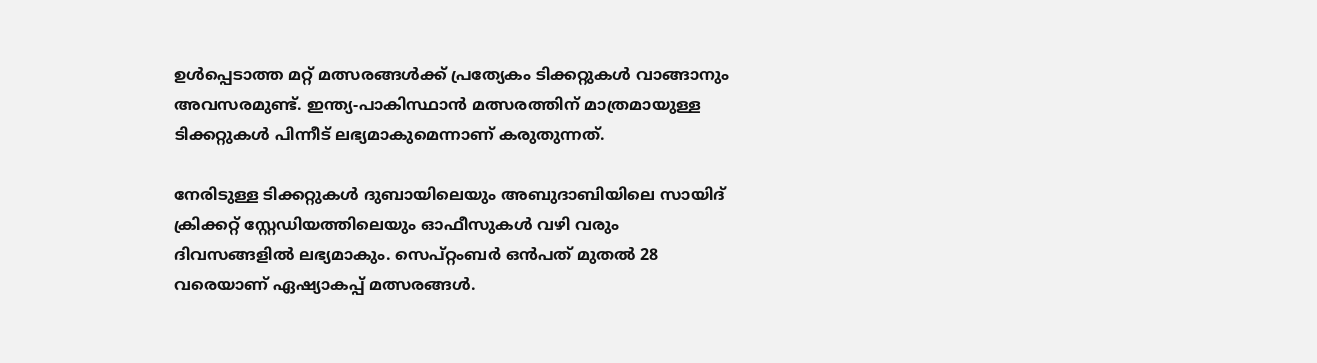ഉള്‍പ്പെടാത്ത മറ്റ് മത്സരങ്ങള്‍ക്ക് പ്രത്യേകം ടിക്കറ്റുകള്‍ വാങ്ങാനും അവസരമുണ്ട്. ഇന്ത്യ-പാകിസ്ഥാന്‍ മത്സരത്തിന് മാത്രമായുള്ള ടിക്കറ്റുകള്‍ പിന്നീട് ലഭ്യമാകുമെന്നാണ് കരുതുന്നത്.

നേരിടുള്ള ടിക്കറ്റുകൾ ദുബായിലെയും അബുദാബിയിലെ സായിദ് ക്രിക്കറ്റ് സ്റ്റേഡിയത്തിലെയും ഓഫീസുകള്‍ വഴി വരും ദിവസങ്ങളില്‍ ലഭ്യമാകും. സെപ്റ്റംബര്‍ ഒന്‍പത് മുതല്‍ 28 വരെയാണ് ഏഷ്യാകപ്പ് മത്സരങ്ങള്‍.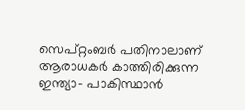സെപ്റ്റംബര്‍ പതിനാലാണ് ആരാധകര്‍ കാത്തിരിക്കുന്ന ഇന്ത്യാ- പാകിസ്ഥാന്‍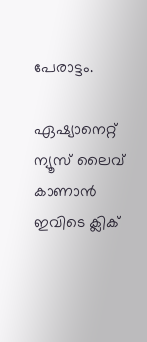പേരാട്ടം.

ഏഷ്യാനെറ്റ് ന്യൂസ് ലൈവ് കാണാന്‍ ഇവിടെ ക്ലിക്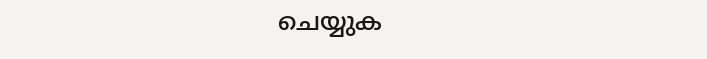ചെയ്യുക